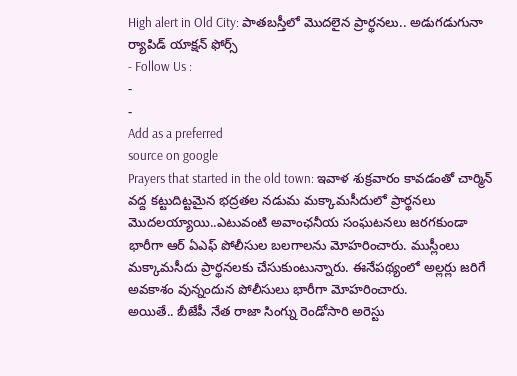High alert in Old City: పాతబస్తీలో మొదలైన ప్రార్థనలు.. అడుగడుగునా ర్యాపిడ్ యాక్షన్ ఫోర్స్
- Follow Us :
-
-
Add as a preferred
source on google
Prayers that started in the old town: ఇవాళ శుక్రవారం కావడంతో చార్మిన్ వద్ద కట్టుదిట్టమైన భద్రతల నడుమ మక్కామసీదులో ప్రార్థనలు మొదలయ్యాయి..ఎటువంటి అవాంఛనీయ సంఘటనలు జరగకుండా భారీగా ఆర్ ఏఎఫ్ పోలీసుల బలగాలను మోహరించారు. ముస్లీంలు మక్కామసీదు ప్రార్థనలకు చేసుకుంటున్నారు. ఈనేపథ్యంలో అల్లర్లు జరిగే అవకాశం వున్నందున పోలీసులు భారీగా మోహరించారు.
అయితే.. బీజేపీ నేత రాజా సింగ్ను రెండోసారి అరెస్టు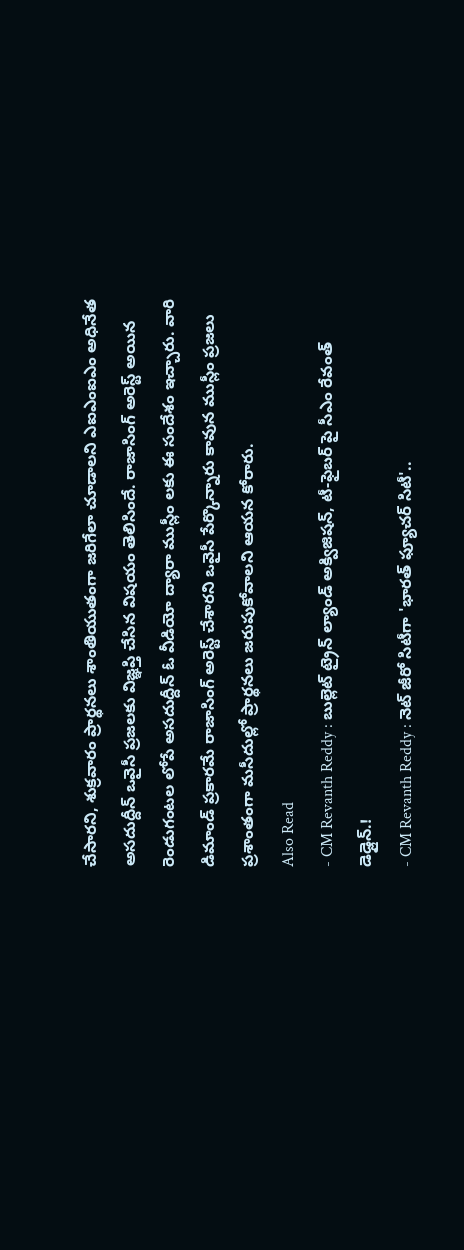చేసారని, శుక్రవారం ప్రార్థనలు శాంతియుతంగా జరిగేలా చూడాలని ఎఐఎంఐఎం అధినేత అసదుద్దీన్ ఒవైసీ ప్రజలకు విజ్ఞప్తి చేసిన విషయం తెలిసిందే. రాజాసింగ్ అరెస్ట్ అయిన రెండుగంటల లోపే అసదుద్దీన్ ఓ వీడియో ద్యారా ముస్లీం లకు ఈ సందేశం ఇచ్చారు. వారి డిమాండ్ ప్రకారమే రాజాసింగ్ అరెస్ట్ చేశారని ఒవైసీ పేర్కొన్నారు కావున ముస్లీం ప్రజలు ప్రశాంతంగా మసీదుల్లో ప్రార్థనలు జరుపుకోవాలని ఆయన కోరారు.
Also Read
- CM Revanth Reddy : బుల్లెట్ ట్రైన్ ల్యాండ్ అక్విజిషన్, టీ-ఫైబర్ పై సీఎం రేవంత్ డెడ్లైన్.!
- CM Revanth Reddy : నెట్ జీరో సిటీగా 'భారత్ ఫ్యూచర్ సిటీ'..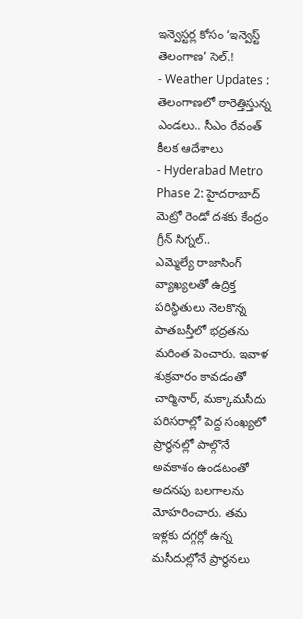ఇన్వెస్టర్ల కోసం ‘ఇన్వెస్ట్ తెలంగాణ’ సెల్.!
- Weather Updates : తెలంగాణలో ఠారెత్తిస్తున్న ఎండలు.. సీఎం రేవంత్ కీలక ఆదేశాలు
- Hyderabad Metro Phase 2: హైదరాబాద్ మెట్రో రెండో దశకు కేంద్రం గ్రీన్ సిగ్నల్..
ఎమ్మెల్యే రాజాసింగ్ వ్యాఖ్యలతో ఉద్రిక్త పరిస్థితులు నెలకొన్న పాతబస్తీలో భద్రతను మరింత పెంచారు. ఇవాళ శుక్రవారం కావడంతో చార్మినార్, మక్కామసీదు పరిసరాల్లో పెద్ద సంఖ్యలో ప్రార్థనల్లో పాల్గొనే అవకాశం ఉండటంతో అదనపు బలగాలను మోహరించారు. తమ ఇళ్లకు దగ్గర్లో ఉన్న మసీదుల్లోనే ప్రార్థనలు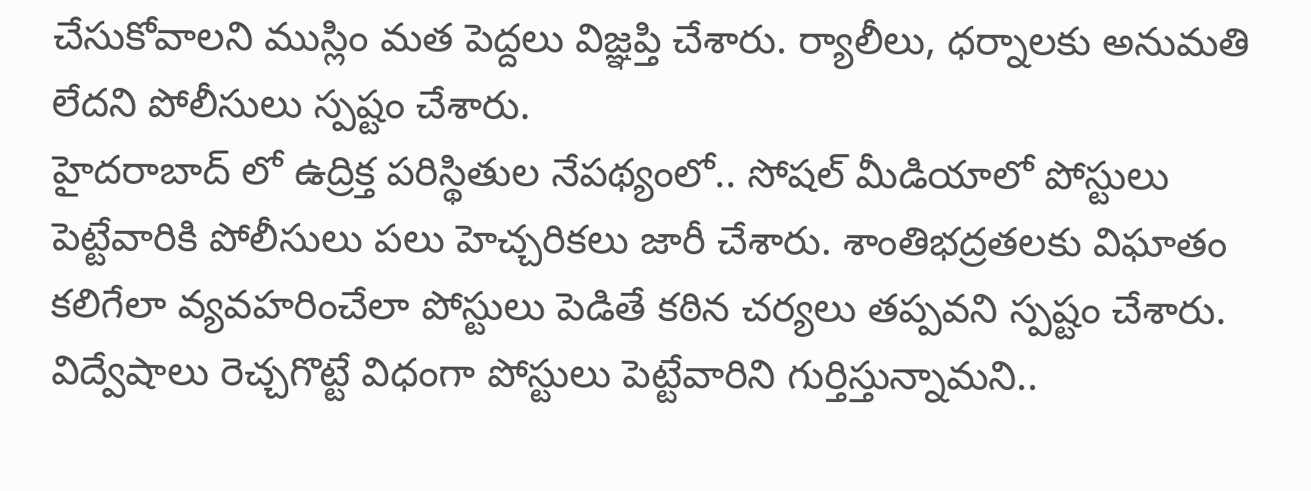చేసుకోవాలని ముస్లిం మత పెద్దలు విజ్ఞప్తి చేశారు. ర్యాలీలు, ధర్నాలకు అనుమతి లేదని పోలీసులు స్పష్టం చేశారు.
హైదరాబాద్ లో ఉద్రిక్త పరిస్థితుల నేపథ్యంలో.. సోషల్ మీడియాలో పోస్టులు పెట్టేవారికి పోలీసులు పలు హెచ్చరికలు జారీ చేశారు. శాంతిభద్రతలకు విఘాతం కలిగేలా వ్యవహరించేలా పోస్టులు పెడితే కఠిన చర్యలు తప్పవని స్పష్టం చేశారు. విద్వేషాలు రెచ్చగొట్టే విధంగా పోస్టులు పెట్టేవారిని గుర్తిస్తున్నామని..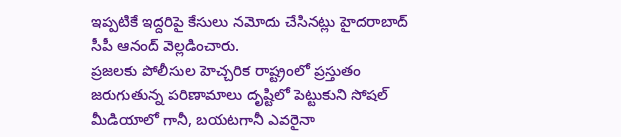ఇప్పటికే ఇద్దరిపై కేసులు నమోదు చేసినట్లు హైదరాబాద్ సీపీ ఆనంద్ వెల్లడించారు.
ప్రజలకు పోలీసుల హెచ్చరిక రాష్ట్రంలో ప్రస్తుతం జరుగుతున్న పరిణామాలు దృష్టిలో పెట్టుకుని సోషల్ మీడియాలో గానీ, బయటగానీ ఎవరైనా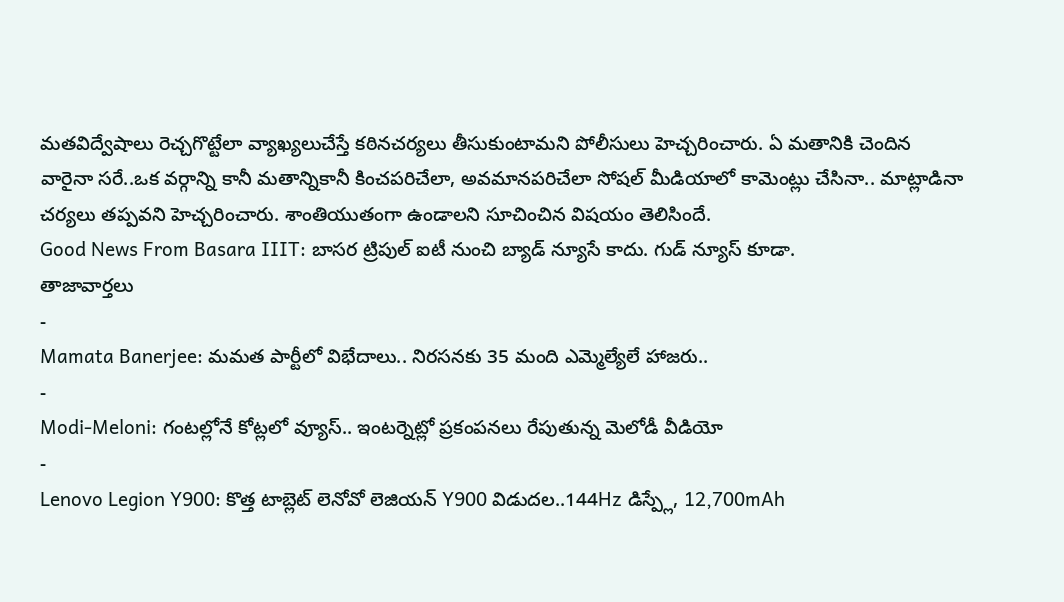మతవిద్వేషాలు రెచ్చగొట్టేలా వ్యాఖ్యలుచేస్తే కఠినచర్యలు తీసుకుంటామని పోలీసులు హెచ్చరించారు. ఏ మతానికి చెందిన వారైనా సరే..ఒక వర్గాన్ని కానీ మతాన్నికానీ కించపరిచేలా, అవమానపరిచేలా సోషల్ మీడియాలో కామెంట్లు చేసినా.. మాట్లాడినా చర్యలు తప్పవని హెచ్చరించారు. శాంతియుతంగా ఉండాలని సూచించిన విషయం తెలిసిందే.
Good News From Basara IIIT: బాసర ట్రిపుల్ ఐటీ నుంచి బ్యాడ్ న్యూసే కాదు. గుడ్ న్యూస్ కూడా.
తాజావార్తలు
-
Mamata Banerjee: మమత పార్టీలో విభేదాలు.. నిరసనకు 35 మంది ఎమ్మెల్యేలే హాజరు..
-
Modi-Meloni: గంటల్లోనే కోట్లలో వ్యూస్.. ఇంటర్నెట్లో ప్రకంపనలు రేపుతున్న మెలోడీ వీడియో
-
Lenovo Legion Y900: కొత్త టాబ్లెట్ లెనోవో లెజియన్ Y900 విడుదల..144Hz డిస్ప్లే, 12,700mAh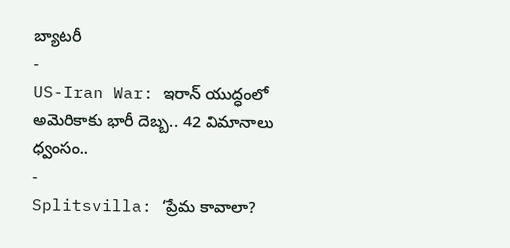బ్యాటరీ
-
US-Iran War: ఇరాన్ యుద్ధంలో అమెరికాకు భారీ దెబ్బ.. 42 విమానాలు ధ్వంసం..
-
Splitsvilla: ‘ప్రేమ కావాలా?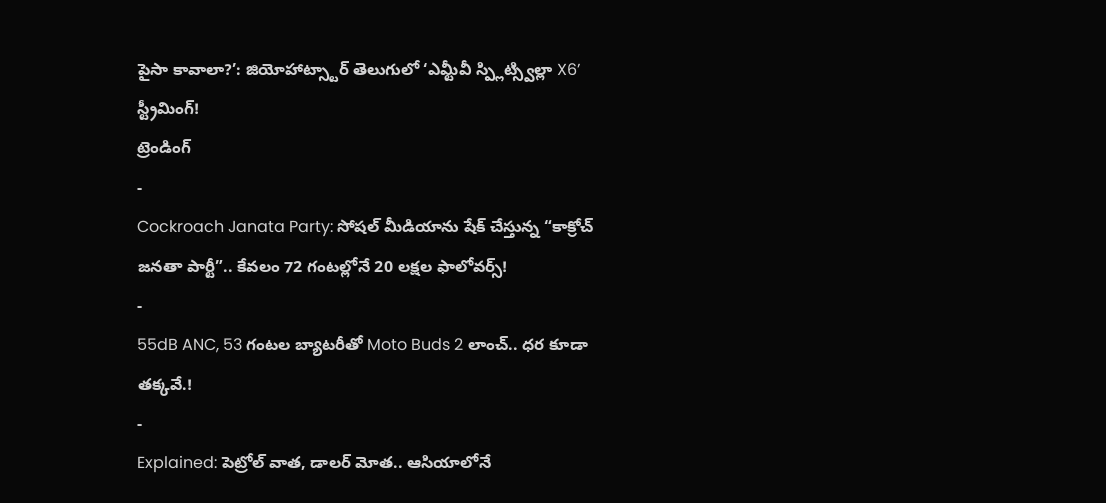పైసా కావాలా?’: జియోహాట్స్టార్ తెలుగులో ‘ఎమ్టీవీ స్ప్లిట్స్విల్లా X6’ స్ట్రీమింగ్!
ట్రెండింగ్
-
Cockroach Janata Party: సోషల్ మీడియాను షేక్ చేస్తున్న “కాక్రోచ్ జనతా పార్టీ”.. కేవలం 72 గంటల్లోనే 20 లక్షల ఫాలోవర్స్!
-
55dB ANC, 53 గంటల బ్యాటరీతో Moto Buds 2 లాంచ్.. ధర కూడా తక్కవే.!
-
Explained: పెట్రోల్ వాత, డాలర్ మోత.. ఆసియాలోనే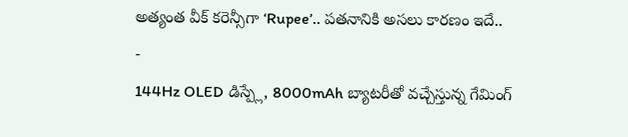అత్యంత వీక్ కరెన్సీగా ‘Rupee’.. పతనానికి అసలు కారణం ఇదే..
-
144Hz OLED డిస్ప్లే, 8000mAh బ్యాటరీతో వచ్చేస్తున్న గేమింగ్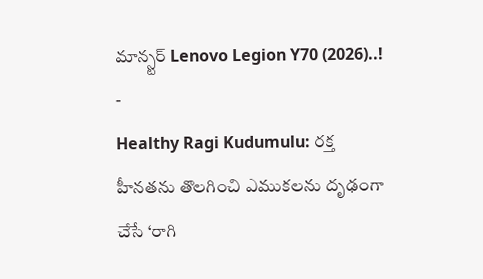మాన్స్టర్ Lenovo Legion Y70 (2026)..!
-
Healthy Ragi Kudumulu: రక్త హీనతను తొలగించి ఎముకలను దృఢంగా చేసే ‘రాగి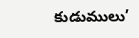కుడుములు’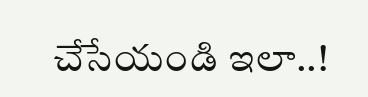చేసేయండి ఇలా..!